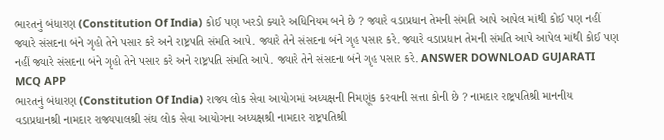ભારતનું બંધારણ (Constitution Of India) કોઈ પણ ખરડો ક્યારે અધિનિયમ બને છે ? જ્યારે વડાપ્રધાન તેમની સંમતિ આપે આપેલ માંથી કોઈ પણ નહીં જ્યારે સંસદના બંને ગૃહો તેને પસાર કરે અને રાષ્ટ્રપતિ સંમતિ આપે. જ્યારે તેને સંસદના બંને ગૃહ પસાર કરે. જ્યારે વડાપ્રધાન તેમની સંમતિ આપે આપેલ માંથી કોઈ પણ નહીં જ્યારે સંસદના બંને ગૃહો તેને પસાર કરે અને રાષ્ટ્રપતિ સંમતિ આપે. જ્યારે તેને સંસદના બંને ગૃહ પસાર કરે. ANSWER DOWNLOAD GUJARATI MCQ APP
ભારતનું બંધારણ (Constitution Of India) રાજ્ય લોક સેવા આયોગમાં અધ્યક્ષની નિમણૂંક કરવાની સત્તા કોની છે ? નામદાર રાષ્ટ્રપતિશ્રી માનનીય વડાપ્રધાનશ્રી નામદાર રાજ્યપાલશ્રી સંઘ લોક સેવા આયોગના અધ્યક્ષશ્રી નામદાર રાષ્ટ્રપતિશ્રી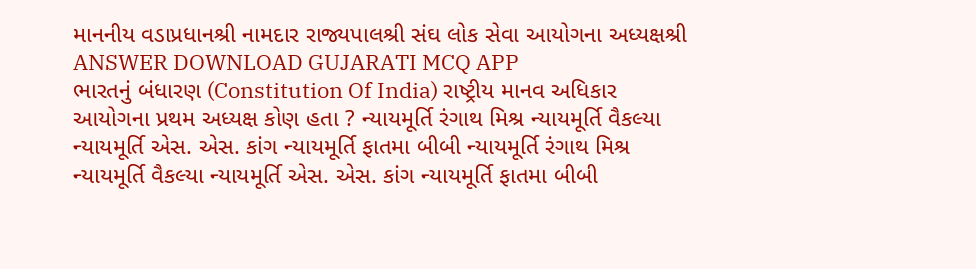માનનીય વડાપ્રધાનશ્રી નામદાર રાજ્યપાલશ્રી સંઘ લોક સેવા આયોગના અધ્યક્ષશ્રી ANSWER DOWNLOAD GUJARATI MCQ APP
ભારતનું બંધારણ (Constitution Of India) રાષ્ટ્રીય માનવ અધિકાર આયોગના પ્રથમ અધ્યક્ષ કોણ હતા ? ન્યાયમૂર્તિ રંગાથ મિશ્ર ન્યાયમૂર્તિ વૈકલ્યા ન્યાયમૂર્તિ એસ. એસ. કાંગ ન્યાયમૂર્તિ ફાતમા બીબી ન્યાયમૂર્તિ રંગાથ મિશ્ર ન્યાયમૂર્તિ વૈકલ્યા ન્યાયમૂર્તિ એસ. એસ. કાંગ ન્યાયમૂર્તિ ફાતમા બીબી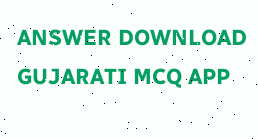ANSWER DOWNLOAD GUJARATI MCQ APP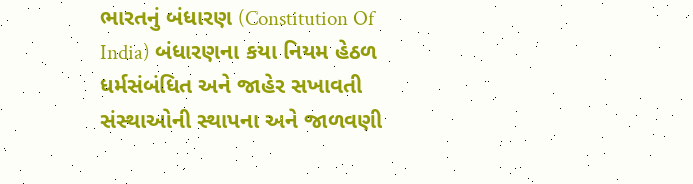ભારતનું બંધારણ (Constitution Of India) બંધારણના કયા નિયમ હેઠળ ધર્મસંબંધિત અને જાહેર સખાવતી સંસ્થાઓની સ્થાપના અને જાળવણી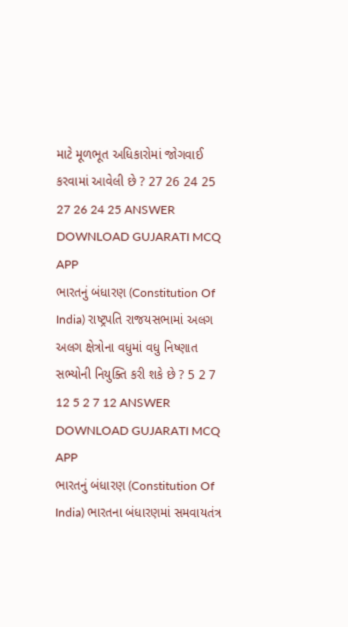માટે મૂળભૂત અધિકારોમાં જોગવાઈ કરવામાં આવેલી છે ? 27 26 24 25 27 26 24 25 ANSWER DOWNLOAD GUJARATI MCQ APP
ભારતનું બંધારણ (Constitution Of India) રાષ્ટ્રપતિ રાજયસભામાં અલગ અલગ ક્ષેત્રોના વધુમાં વધુ નિષ્ણાત સભ્યોની નિયુક્તિ કરી શકે છે ? 5 2 7 12 5 2 7 12 ANSWER DOWNLOAD GUJARATI MCQ APP
ભારતનું બંધારણ (Constitution Of India) ભારતના બંધારણમાં સમવાયતંત્ર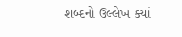શબ્દનો ઉલ્લેખ ક્યાં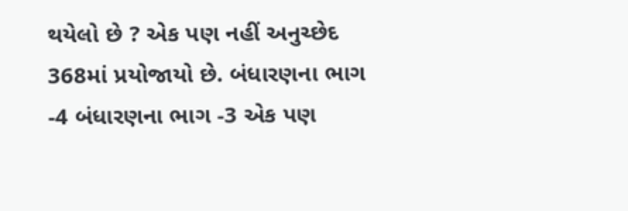થયેલો છે ? એક પણ નહીં અનુચ્છેદ 368માં પ્રયોજાયો છે. બંધારણના ભાગ -4 બંધારણના ભાગ -3 એક પણ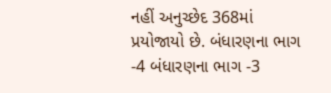નહીં અનુચ્છેદ 368માં પ્રયોજાયો છે. બંધારણના ભાગ -4 બંધારણના ભાગ -3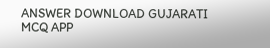ANSWER DOWNLOAD GUJARATI MCQ APP